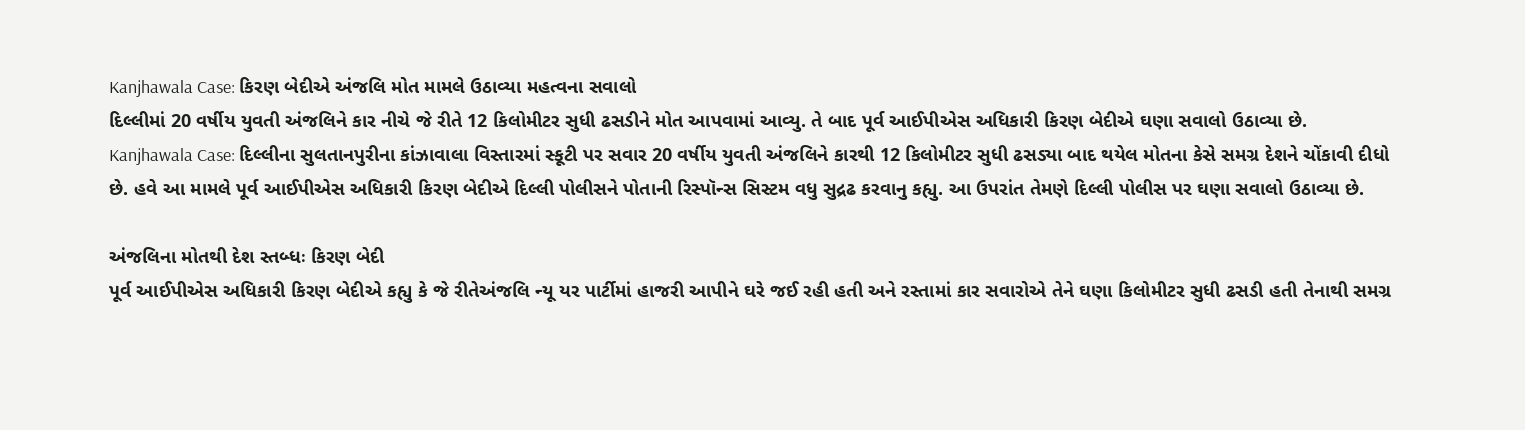Kanjhawala Case: કિરણ બેદીએ અંજલિ મોત મામલે ઉઠાવ્યા મહત્વના સવાલો
દિલ્લીમાં 20 વર્ષીય યુવતી અંજલિને કાર નીચે જે રીતે 12 કિલોમીટર સુધી ઢસડીને મોત આપવામાં આવ્યુ. તે બાદ પૂર્વ આઈપીએસ અધિકારી કિરણ બેદીએ ઘણા સવાલો ઉઠાવ્યા છે.
Kanjhawala Case: દિલ્લીના સુલતાનપુરીના કાંઝાવાલા વિસ્તારમાં સ્કૂટી પર સવાર 20 વર્ષીય યુવતી અંજલિને કારથી 12 કિલોમીટર સુધી ઢસડ્યા બાદ થયેલ મોતના કેસે સમગ્ર દેશને ચોંકાવી દીધો છે. હવે આ મામલે પૂર્વ આઈપીએસ અધિકારી કિરણ બેદીએ દિલ્લી પોલીસને પોતાની રિસ્પૉન્સ સિસ્ટમ વધુ સુદ્રઢ કરવાનુ કહ્યુ. આ ઉપરાંત તેમણે દિલ્લી પોલીસ પર ઘણા સવાલો ઉઠાવ્યા છે.

અંજલિના મોતથી દેશ સ્તબ્ધઃ કિરણ બેદી
પૂર્વ આઈપીએસ અધિકારી કિરણ બેદીએ કહ્યુ કે જે રીતેઅંજલિ ન્યૂ યર પાર્ટીમાં હાજરી આપીને ઘરે જઈ રહી હતી અને રસ્તામાં કાર સવારોએ તેને ઘણા કિલોમીટર સુધી ઢસડી હતી તેનાથી સમગ્ર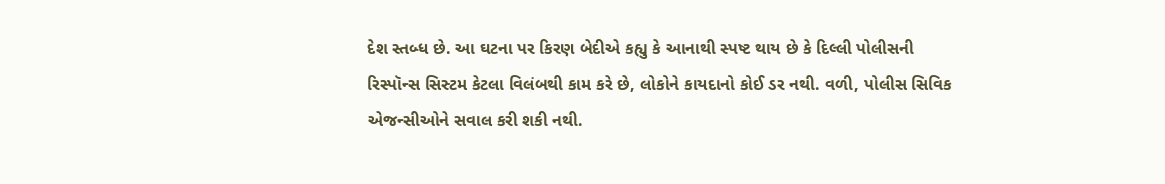દેશ સ્તબ્ધ છે. આ ઘટના પર કિરણ બેદીએ કહ્યુ કે આનાથી સ્પષ્ટ થાય છે કે દિલ્લી પોલીસની રિસ્પૉન્સ સિસ્ટમ કેટલા વિલંબથી કામ કરે છે, લોકોને કાયદાનો કોઈ ડર નથી. વળી, પોલીસ સિવિક એજન્સીઓને સવાલ કરી શકી નથી.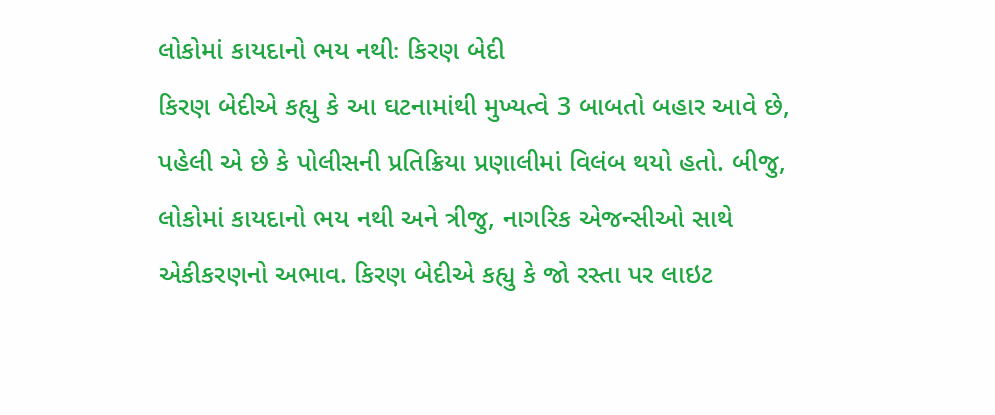લોકોમાં કાયદાનો ભય નથીઃ કિરણ બેદી
કિરણ બેદીએ કહ્યુ કે આ ઘટનામાંથી મુખ્યત્વે 3 બાબતો બહાર આવે છે, પહેલી એ છે કે પોલીસની પ્રતિક્રિયા પ્રણાલીમાં વિલંબ થયો હતો. બીજુ, લોકોમાં કાયદાનો ભય નથી અને ત્રીજુ, નાગરિક એજન્સીઓ સાથે એકીકરણનો અભાવ. કિરણ બેદીએ કહ્યુ કે જો રસ્તા પર લાઇટ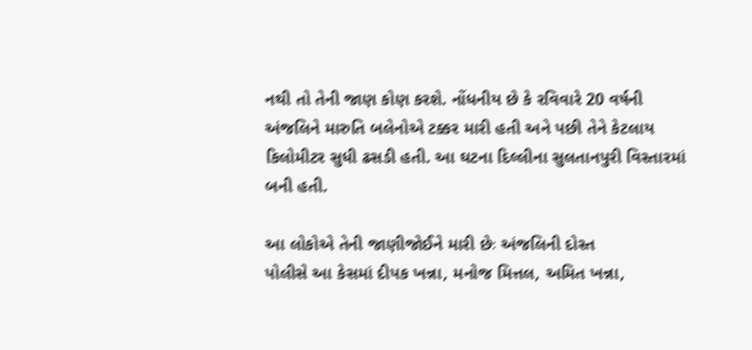નથી તો તેની જાણ કોણ કરશે. નોંધનીય છે કે રવિવારે 20 વર્ષની અંજલિને મારુતિ બલેનોએ ટક્કર મારી હતી અને પછી તેને કેટલાય કિલોમીટર સુધી ઢસડી હતી. આ ઘટના દિલ્લીના સુલતાનપુરી વિસ્તારમાં બની હતી.

આ લોકોએ તેની જાણીજોઈને મારી છેઃ અંજલિની દોસ્ત
પોલીસે આ કેસમાં દીપક ખન્ના, મનોજ મિત્તલ, અમિત ખન્ના,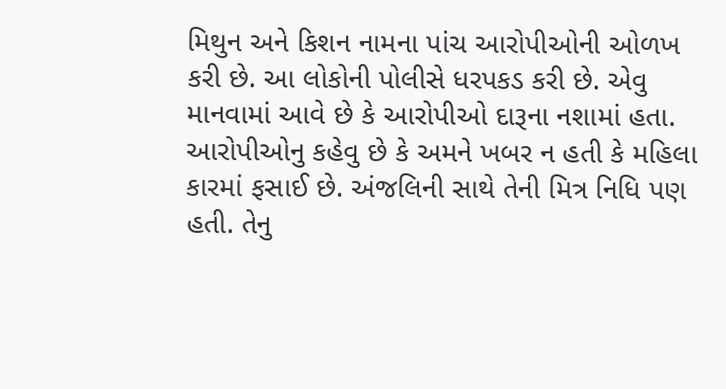મિથુન અને કિશન નામના પાંચ આરોપીઓની ઓળખ કરી છે. આ લોકોની પોલીસે ધરપકડ કરી છે. એવુ માનવામાં આવે છે કે આરોપીઓ દારૂના નશામાં હતા. આરોપીઓનુ કહેવુ છે કે અમને ખબર ન હતી કે મહિલા કારમાં ફસાઈ છે. અંજલિની સાથે તેની મિત્ર નિધિ પણ હતી. તેનુ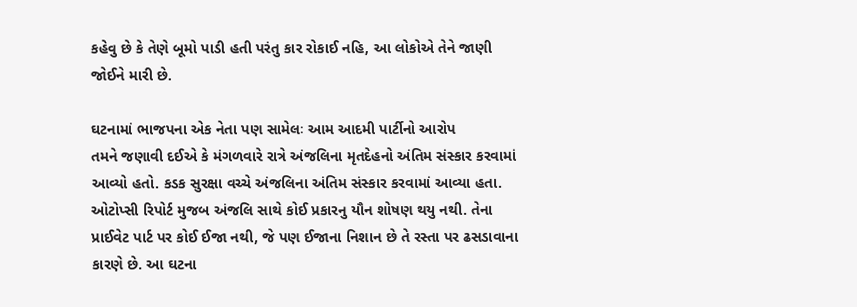કહેવુ છે કે તેણે બૂમો પાડી હતી પરંતુ કાર રોકાઈ નહિ, આ લોકોએ તેને જાણી જોઈને મારી છે.

ઘટનામાં ભાજપના એક નેતા પણ સામેલઃ આમ આદમી પાર્ટીનો આરોપ
તમને જણાવી દઈએ કે મંગળવારે રાત્રે અંજલિના મૃતદેહનો અંતિમ સંસ્કાર કરવામાં આવ્યો હતો. કડક સુરક્ષા વચ્ચે અંજલિના અંતિમ સંસ્કાર કરવામાં આવ્યા હતા. ઓટોપ્સી રિપોર્ટ મુજબ અંજલિ સાથે કોઈ પ્રકારનુ યૌન શોષણ થયુ નથી. તેના પ્રાઈવેટ પાર્ટ પર કોઈ ઈજા નથી, જે પણ ઈજાના નિશાન છે તે રસ્તા પર ઢસડાવાના કારણે છે. આ ઘટના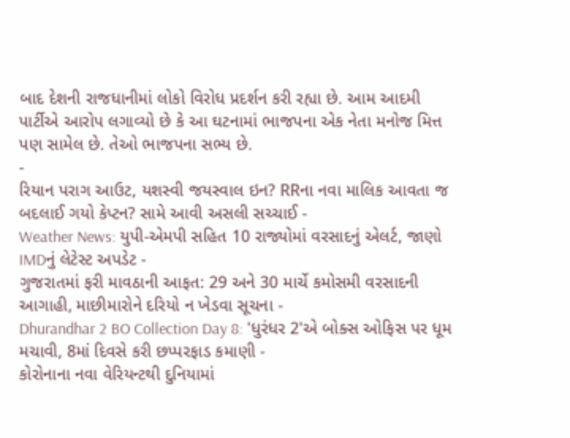બાદ દેશની રાજધાનીમાં લોકો વિરોધ પ્રદર્શન કરી રહ્યા છે. આમ આદમી પાર્ટીએ આરોપ લગાવ્યો છે કે આ ઘટનામાં ભાજપના એક નેતા મનોજ મિત્ત પણ સામેલ છે. તેઓ ભાજપના સભ્ય છે.
-
રિયાન પરાગ આઉટ, યશસ્વી જયસ્વાલ ઇન? RRના નવા માલિક આવતા જ બદલાઈ ગયો કેપ્ટન? સામે આવી અસલી સચ્ચાઈ -
Weather News: યુપી-એમપી સહિત 10 રાજ્યોમાં વરસાદનું એલર્ટ, જાણો IMDનું લેટેસ્ટ અપડેટ -
ગુજરાતમાં ફરી માવઠાની આફત: 29 અને 30 માર્ચે કમોસમી વરસાદની આગાહી, માછીમારોને દરિયો ન ખેડવા સૂચના -
Dhurandhar 2 BO Collection Day 8: 'ધુરંધર 2'એ બોક્સ ઓફિસ પર ધૂમ મચાવી, 8માં દિવસે કરી છપ્પરફાડ કમાણી -
કોરોનાના નવા વેરિયન્ટથી દુનિયામાં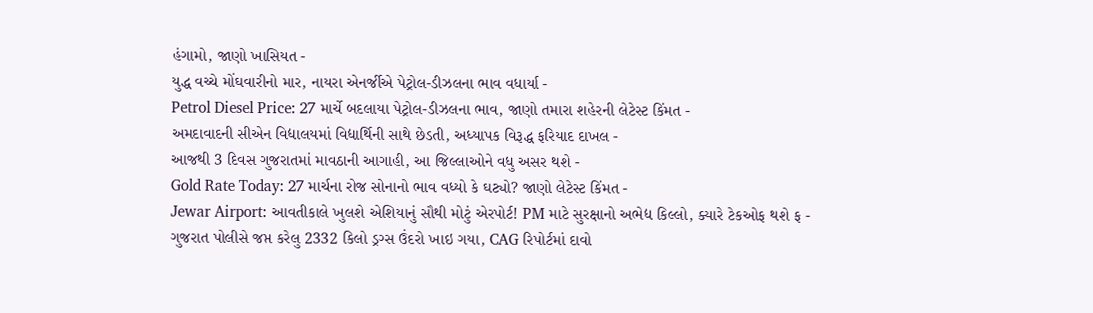હંગામો, જાણો ખાસિયત -
યુદ્ધ વચ્ચે મોંઘવારીનો માર, નાયરા એનર્જીએ પેટ્રોલ-ડીઝલના ભાવ વધાર્યા -
Petrol Diesel Price: 27 માર્ચે બદલાયા પેટ્રોલ-ડીઝલના ભાવ, જાણો તમારા શહેરની લેટેસ્ટ કિંમત -
અમદાવાદની સીએન વિદ્યાલયમાં વિદ્યાર્થિની સાથે છેડતી, અધ્યાપક વિરૂદ્ધ ફરિયાદ દાખલ -
આજથી 3 દિવસ ગુજરાતમાં માવઠાની આગાહી, આ જિલ્લાઓને વધુ અસર થશે -
Gold Rate Today: 27 માર્ચના રોજ સોનાનો ભાવ વધ્યો કે ઘટ્યો? જાણો લેટેસ્ટ કિંમત -
Jewar Airport: આવતીકાલે ખુલશે એશિયાનું સૌથી મોટું એરપોર્ટ! PM માટે સુરક્ષાનો અભેદ્ય કિલ્લો, ક્યારે ટેકઓફ થશે ફ -
ગુજરાત પોલીસે જપ્ત કરેલુ 2332 કિલો ડ્રગ્સ ઉંદરો ખાઇ ગયા, CAG રિપોર્ટમાં દાવો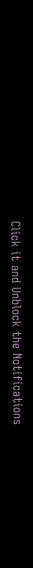Click it and Unblock the Notifications